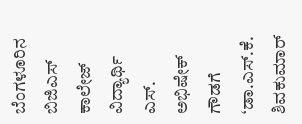ಬೆಂಗಳೂರಿನ ಬಿಜಿಎಸ್ ಕಾಲೇಜ್ ವಿದ್ಯಾರ್ಥಿ ಎಸ್. ಅಭಿಷೇಕ್ ಗೌಡಗೆ ‘ಡಾ.ಎಸ್.ಕೆ. ಶಿವಕುಮಾರ್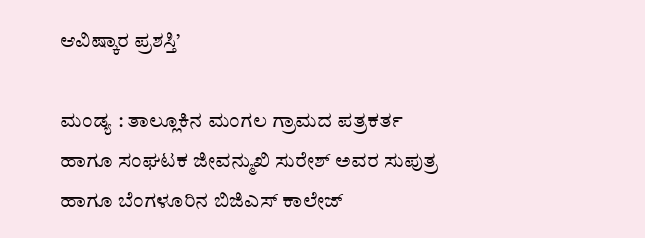ಆವಿಷ್ಕಾರ ಪ್ರಶಸ್ತಿ’

ಮಂಡ್ಯ : ತಾಲ್ಲೂಕಿನ ಮಂಗಲ ಗ್ರಾಮದ ಪತ್ರಕರ್ತ ಹಾಗೂ ಸಂಘಟಕ ಜೀವನ್ಮುಖಿ ಸುರೇಶ್ ಅವರ ಸುಪುತ್ರ ಹಾಗೂ ಬೆಂಗಳೂರಿನ ಬಿಜಿಎಸ್ ಕಾಲೇಜ್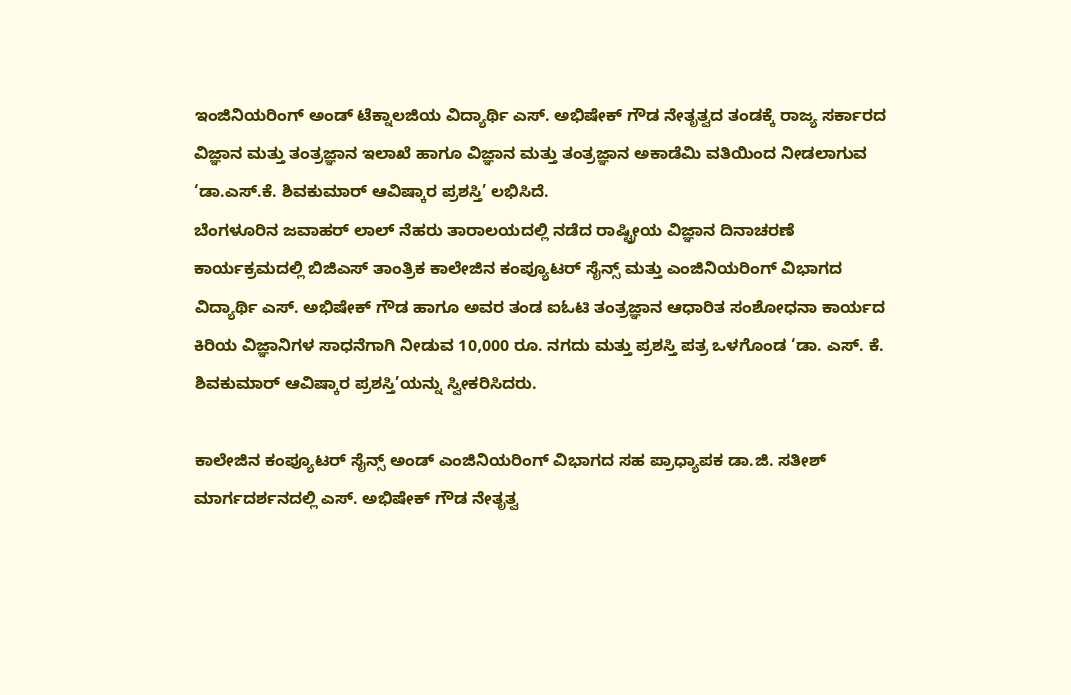ಇಂಜಿನಿಯರಿಂಗ್ ಅಂಡ್ ಟೆಕ್ನಾಲಜಿಯ ವಿದ್ಯಾರ್ಥಿ ಎಸ್. ಅಭಿಷೇಕ್ ಗೌಡ ನೇತೃತ್ವದ ತಂಡಕ್ಕೆ ರಾಜ್ಯ ಸರ್ಕಾರದ ವಿಜ್ಞಾನ ಮತ್ತು ತಂತ್ರಜ್ಞಾನ ಇಲಾಖೆ ಹಾಗೂ ವಿಜ್ಞಾನ ಮತ್ತು ತಂತ್ರಜ್ಞಾನ ಅಕಾಡೆಮಿ ವತಿಯಿಂದ ನೀಡಲಾಗುವ ‘ಡಾ.ಎಸ್.ಕೆ. ಶಿವಕುಮಾರ್ ಆವಿಷ್ಕಾರ ಪ್ರಶಸ್ತಿ’ ಲಭಿಸಿದೆ.
ಬೆಂಗಳೂರಿನ ಜವಾಹರ್ ಲಾಲ್ ನೆಹರು ತಾರಾಲಯದಲ್ಲಿ ನಡೆದ ರಾಷ್ಟ್ರೀಯ ವಿಜ್ಞಾನ ದಿನಾಚರಣೆ ಕಾರ್ಯಕ್ರಮದಲ್ಲಿ ಬಿಜಿಎಸ್ ತಾಂತ್ರಿಕ ಕಾಲೇಜಿನ ಕಂಪ್ಯೂಟರ್ ಸೈನ್ಸ್ ಮತ್ತು ಎಂಜಿನಿಯರಿಂಗ್ ವಿಭಾಗದ ವಿದ್ಯಾರ್ಥಿ ಎಸ್. ಅಭಿಷೇಕ್ ಗೌಡ ಹಾಗೂ ಅವರ ತಂಡ ಐಓಟಿ ತಂತ್ರಜ್ಞಾನ ಆಧಾರಿತ ಸಂಶೋಧನಾ ಕಾರ್ಯದ ಕಿರಿಯ ವಿಜ್ಞಾನಿಗಳ ಸಾಧನೆಗಾಗಿ ನೀಡುವ 10,000 ರೂ. ನಗದು ಮತ್ತು ಪ್ರಶಸ್ತಿ ಪತ್ರ ಒಳಗೊಂಡ ‘ಡಾ. ಎಸ್. ಕೆ. ಶಿವಕುಮಾರ್ ಆವಿಷ್ಕಾರ ಪ್ರಶಸ್ತಿ’ಯನ್ನು ಸ್ವೀಕರಿಸಿದರು.

ಕಾಲೇಜಿನ ಕಂಪ್ಯೂಟರ್ ಸೈನ್ಸ್ ಅಂಡ್ ಎಂಜಿನಿಯರಿಂಗ್ ವಿಭಾಗದ ಸಹ ಪ್ರಾಧ್ಯಾಪಕ ಡಾ.ಜಿ. ಸತೀಶ್ ಮಾರ್ಗದರ್ಶನದಲ್ಲಿ ಎಸ್. ಅಭಿಷೇಕ್ ಗೌಡ ನೇತೃತ್ವ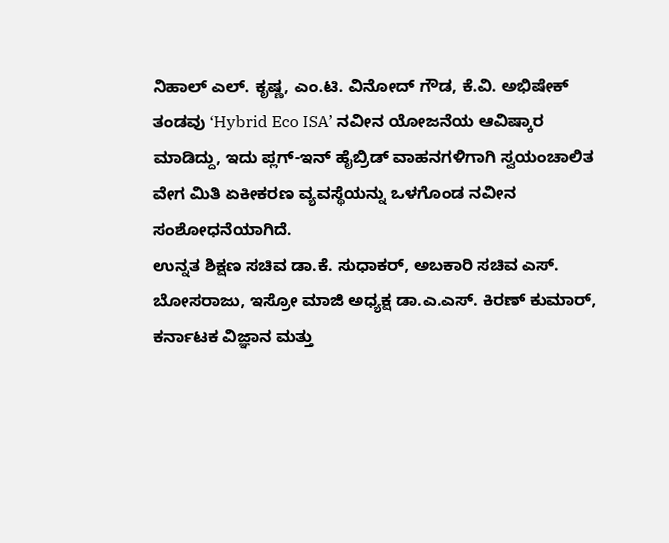ನಿಹಾಲ್ ಎಲ್. ಕೃಷ್ಣ, ಎಂ.ಟಿ. ವಿನೋದ್ ಗೌಡ, ಕೆ.ವಿ. ಅಭಿಷೇಕ್ ತಂಡವು ‘Hybrid Eco ISA’ ನವೀನ ಯೋಜನೆಯ ಆವಿಷ್ಕಾರ ಮಾಡಿದ್ದು, ಇದು ಪ್ಲಗ್-ಇನ್ ಹೈಬ್ರಿಡ್ ವಾಹನಗಳಿಗಾಗಿ ಸ್ವಯಂಚಾಲಿತ ವೇಗ ಮಿತಿ ಏಕೀಕರಣ ವ್ಯವಸ್ಥೆಯನ್ನು ಒಳಗೊಂಡ ನವೀನ ಸಂಶೋಧನೆಯಾಗಿದೆ.
ಉನ್ನತ ಶಿಕ್ಷಣ ಸಚಿವ ಡಾ.ಕೆ. ಸುಧಾಕರ್, ಅಬಕಾರಿ ಸಚಿವ ಎಸ್. ಬೋಸರಾಜು, ಇಸ್ರೋ ಮಾಜಿ ಅಧ್ಯಕ್ಷ ಡಾ.ಎ.ಎಸ್. ಕಿರಣ್ ಕುಮಾರ್, ಕರ್ನಾಟಕ ವಿಜ್ಞಾನ ಮತ್ತು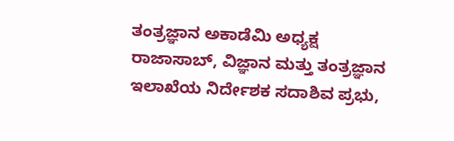ತಂತ್ರಜ್ಞಾನ ಅಕಾಡೆಮಿ ಅಧ್ಯಕ್ಷ ರಾಜಾಸಾಬ್, ವಿಜ್ಞಾನ ಮತ್ತು ತಂತ್ರಜ್ಞಾನ ಇಲಾಖೆಯ ನಿರ್ದೇಶಕ ಸದಾಶಿವ ಪ್ರಭು,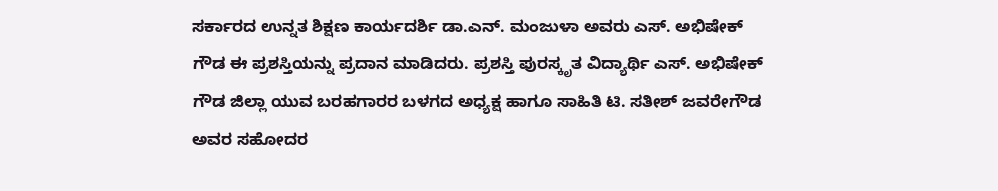ಸರ್ಕಾರದ ಉನ್ನತ ಶಿಕ್ಷಣ ಕಾರ್ಯದರ್ಶಿ ಡಾ.ಎನ್. ಮಂಜುಳಾ ಅವರು ಎಸ್. ಅಭಿಷೇಕ್ ಗೌಡ ಈ ಪ್ರಶಸ್ತಿಯನ್ನು ಪ್ರದಾನ ಮಾಡಿದರು. ಪ್ರಶಸ್ತಿ ಪುರಸ್ಕೃತ ವಿದ್ಯಾರ್ಥಿ ಎಸ್. ಅಭಿಷೇಕ್ ಗೌಡ ಜಿಲ್ಲಾ ಯುವ ಬರಹಗಾರರ ಬಳಗದ ಅಧ್ಯಕ್ಷ ಹಾಗೂ ಸಾಹಿತಿ ಟಿ. ಸತೀಶ್ ಜವರೇಗೌಡ ಅವರ ಸಹೋದರ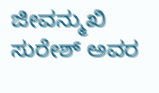ಜೀವನ್ಮುಖಿ ಸುರೇಶ್ ಅವರ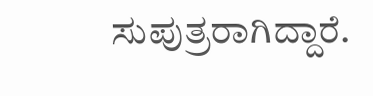ಸುಪುತ್ರರಾಗಿದ್ದಾರೆ.